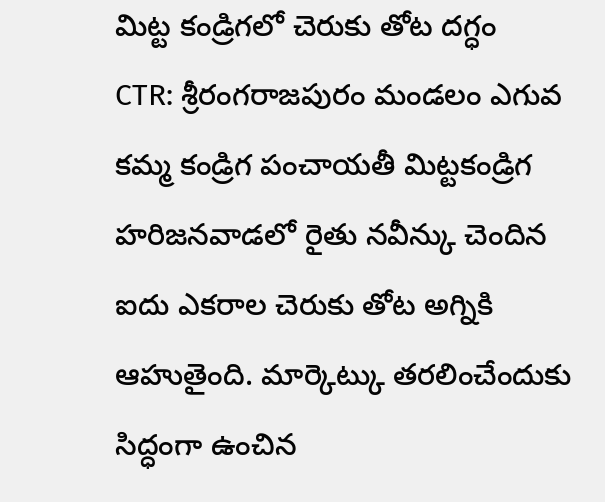మిట్ట కండ్రిగలో చెరుకు తోట దగ్ధం
CTR: శ్రీరంగరాజపురం మండలం ఎగువ కమ్మ కండ్రిగ పంచాయతీ మిట్టకండ్రిగ హరిజనవాడలో రైతు నవీన్కు చెందిన ఐదు ఎకరాల చెరుకు తోట అగ్నికి ఆహుతైంది. మార్కెట్కు తరలించేందుకు సిద్ధంగా ఉంచిన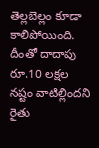తెల్లబెల్లం కూడా కాలిపోయింది. దీంతో దాదాపు రూ.10 లక్షల నష్టం వాటిల్లిందని రైతు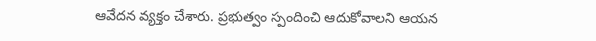ఆవేదన వ్యక్తం చేశారు. ప్రభుత్వం స్పందించి ఆదుకోవాలని ఆయన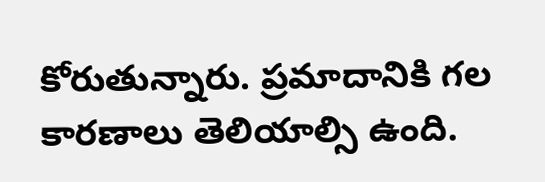కోరుతున్నారు. ప్రమాదానికి గల కారణాలు తెలియాల్సి ఉంది.